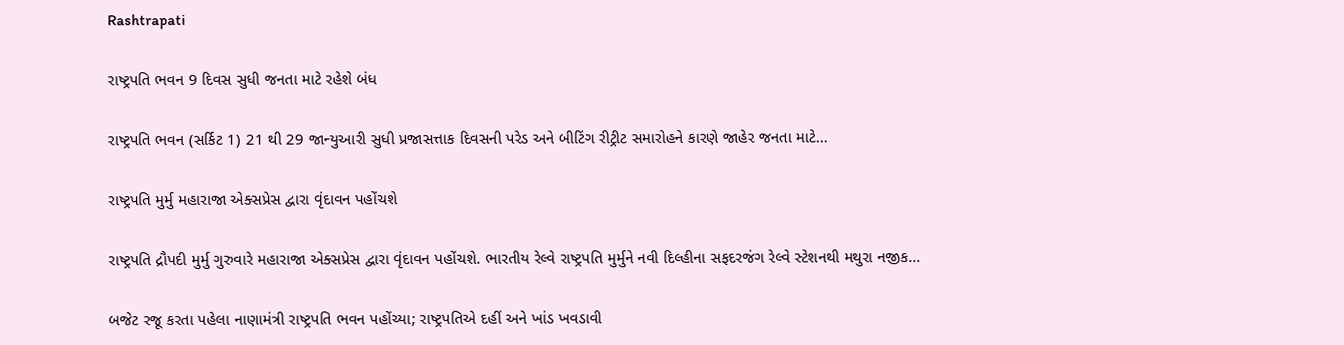Rashtrapati

રાષ્ટ્રપતિ ભવન 9 દિવસ સુધી જનતા માટે રહેશે બંધ

રાષ્ટ્રપતિ ભવન (સર્કિટ 1) 21 થી 29 જાન્યુઆરી સુધી પ્રજાસત્તાક દિવસની પરેડ અને બીટિંગ રીટ્રીટ સમારોહને કારણે જાહેર જનતા માટે…

રાષ્ટ્રપતિ મુર્મુ મહારાજા એક્સપ્રેસ દ્વારા વૃંદાવન પહોંચશે

રાષ્ટ્રપતિ દ્રૌપદી મુર્મુ ગુરુવારે મહારાજા એક્સપ્રેસ દ્વારા વૃંદાવન પહોંચશે. ભારતીય રેલ્વે રાષ્ટ્રપતિ મુર્મુને નવી દિલ્હીના સફદરજંગ રેલ્વે સ્ટેશનથી મથુરા નજીક…

બજેટ રજૂ કરતા પહેલા નાણામંત્રી રાષ્ટ્રપતિ ભવન પહોંચ્યા; રાષ્ટ્રપતિએ દહીં અને ખાંડ ખવડાવી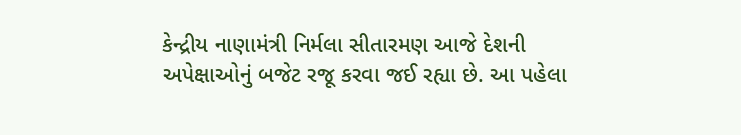કેન્દ્રીય નાણામંત્રી નિર્મલા સીતારમણ આજે દેશની અપેક્ષાઓનું બજેટ રજૂ કરવા જઈ રહ્યા છે. આ પહેલા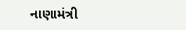નાણામંત્રી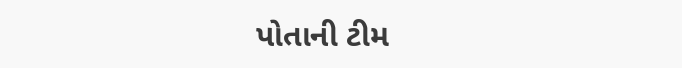પોતાની ટીમ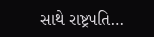સાથે રાષ્ટ્રપતિ…